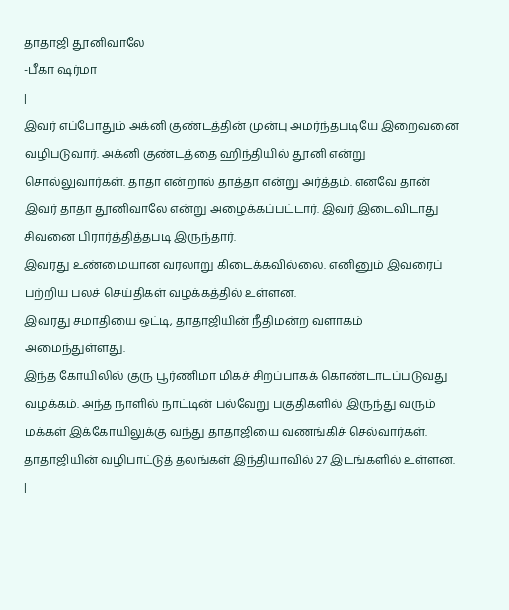தாதாஜி தூனிவாலே
-பீகா ஷர்மா
|
இவர் எப்போதும் அக்னி குண்டத்தின் முன்பு அமர்ந்தபடியே இறைவனை வழிபடுவார். அக்னி குண்டத்தை ஹிந்தியில் தூனி என்று சொல்லுவார்கள். தாதா என்றால் தாத்தா என்று அர்த்தம். எனவே தான் இவர் தாதா தூனிவாலே என்று அழைக்கப்பட்டார். இவர் இடைவிடாது சிவனை பிரார்த்தித்தபடி இருந்தார்.
இவரது உண்மையான வரலாறு கிடைக்கவில்லை. எனினும் இவரைப் பற்றிய பலச் செய்திகள் வழக்கத்தில் உள்ளன.
இவரது சமாதியை ஒட்டி, தாதாஜியின் நீதிமன்ற வளாகம் அமைந்துள்ளது.
இந்த கோயிலில் குரு பூர்ணிமா மிகச் சிறப்பாகக் கொண்டாடப்படுவது வழக்கம். அந்த நாளில் நாட்டின் பல்வேறு பகுதிகளில் இருந்து வரும் மக்கள் இக்கோயிலுக்கு வந்து தாதாஜியை வணங்கிச் செல்வார்கள்.
தாதாஜியின் வழிபாட்டுத் தலங்கள் இந்தியாவில் 27 இடங்களில் உள்ளன.
|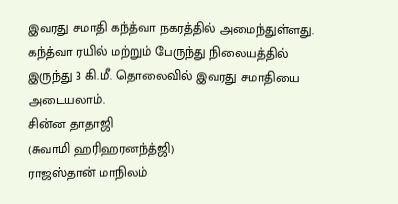இவரது சமாதி கந்த்வா நகரத்தில் அமைந்துள்ளது. கந்த்வா ரயில் மற்றும் பேருந்து நிலையத்தில் இருந்து 3 கி.மீ. தொலைவில் இவரது சமாதியை அடையலாம்.
சின்ன தாதாஜி
(சுவாமி ஹரிஹரனந்த்ஜி)
ராஜஸ்தான் மாநிலம்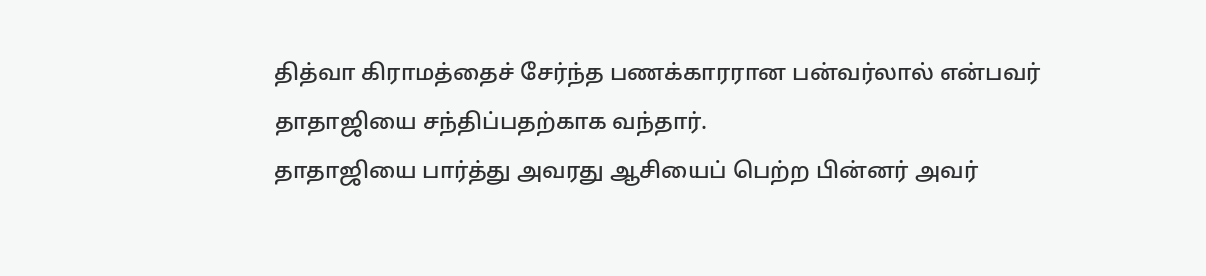தித்வா கிராமத்தைச் சேர்ந்த பணக்காரரான பன்வர்லால் என்பவர் தாதாஜியை சந்திப்பதற்காக வந்தார்.
தாதாஜியை பார்த்து அவரது ஆசியைப் பெற்ற பின்னர் அவர்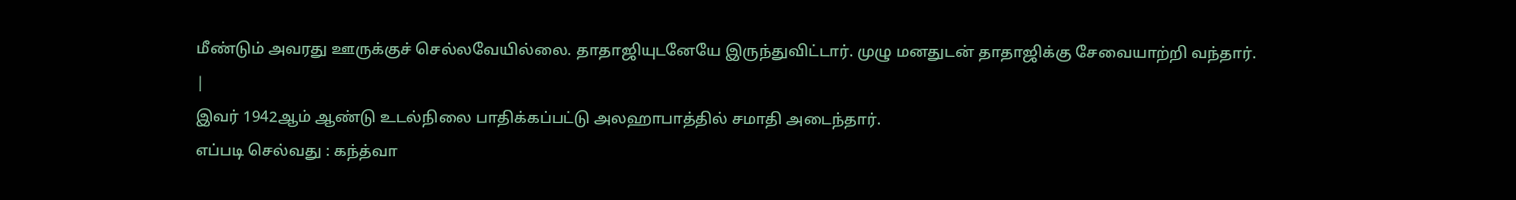மீண்டும் அவரது ஊருக்குச் செல்லவேயில்லை. தாதாஜியுடனேயே இருந்துவிட்டார். முழு மனதுடன் தாதாஜிக்கு சேவையாற்றி வந்தார்.
|
இவர் 1942ஆம் ஆண்டு உடல்நிலை பாதிக்கப்பட்டு அலஹாபாத்தில் சமாதி அடைந்தார்.
எப்படி செல்வது : கந்த்வா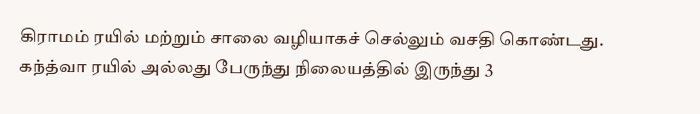கிராமம் ரயில் மற்றும் சாலை வழியாகச் செல்லும் வசதி கொண்டது. கந்த்வா ரயில் அல்லது பேருந்து நிலையத்தில் இருந்து 3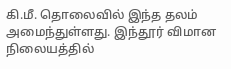கி.மீ. தொலைவில் இந்த தலம் அமைந்துள்ளது. இந்தூர் விமான நிலையத்தில்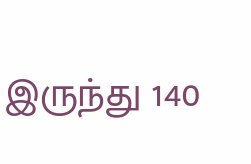இருந்து 140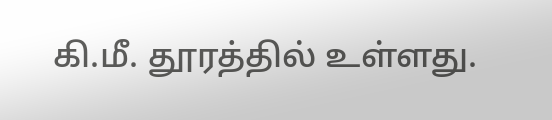கி.மீ. தூரத்தில் உள்ளது.